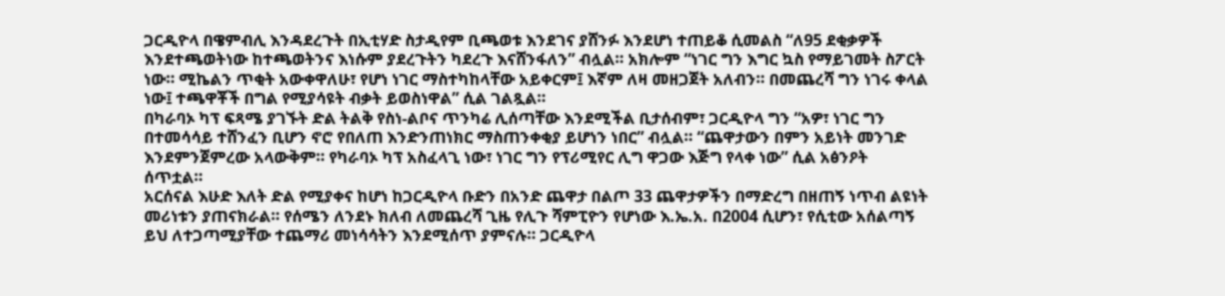ጋርዲዮላ በዌምብሊ እንዳደረጉት በኢቲሃድ ስታዲየም ቢጫወቱ እንደገና ያሸንፉ እንደሆነ ተጠይቆ ሲመልስ “ለ95 ደቂቃዎች እንደተጫወትነው ከተጫወትንና እነሱም ያደረጉትን ካደረጉ እናሸንፋለን” ብሏል። አክሎም “ነገር ግን እግር ኳስ የማይገመት ስፖርት ነው። ሚኬልን ጥቂት አውቀዋለሁ፣ የሆነ ነገር ማስተካከላቸው አይቀርም፤ እኛም ለዛ መዘጋጀት አለብን። በመጨረሻ ግን ነገሩ ቀላል ነው፤ ተጫዋቾች በግል የሚያሳዩት ብቃት ይወስነዋል” ሲል ገልጿል።
በካራባኦ ካፕ ፍጻሜ ያገኙት ድል ትልቅ የስነ-ልቦና ጥንካሬ ሊሰጣቸው እንደሚችል ቢታሰብም፣ ጋርዲዮላ ግን “አዎ፣ ነገር ግን በተመሳሳይ ተሸንፈን ቢሆን ኖሮ የበለጠ እንድንጠነክር ማስጠንቀቂያ ይሆነን ነበር” ብሏል። “ጨዋታውን በምን አይነት መንገድ እንደምንጀምረው አላውቅም። የካራባኦ ካፕ አስፈላጊ ነው፣ ነገር ግን የፕሪሚየር ሊግ ዋጋው እጅግ የላቀ ነው” ሲል አፅንዖት ሰጥቷል።
አርሰናል እሁድ እለት ድል የሚያቀና ከሆነ ከጋርዲዮላ ቡድን በአንድ ጨዋታ በልጦ 33 ጨዋታዎችን በማድረግ በዘጠኝ ነጥብ ልዩነት መሪነቱን ያጠናክራል። የሰሜን ለንደኑ ክለብ ለመጨረሻ ጊዜ የሊጉ ሻምፒዮን የሆነው እ.ኤ.አ. በ2004 ሲሆን፣ የሲቲው አሰልጣኝ ይህ ለተጋጣሚያቸው ተጨማሪ መነሳሳትን እንደሚሰጥ ያምናሉ። ጋርዲዮላ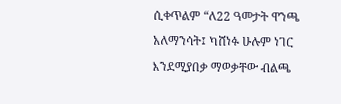ሲቀጥልም “ለ22 ዓመታት ዋንጫ አለማንሳት፤ ካሸነፉ ሁሉም ነገር እንደሚያበቃ ማወቃቸው ብልጫ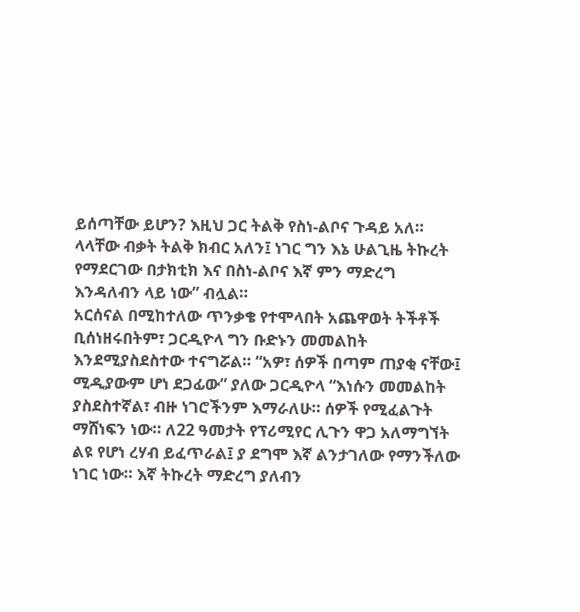ይሰጣቸው ይሆን? እዚህ ጋር ትልቅ የስነ-ልቦና ጉዳይ አለ። ላላቸው ብቃት ትልቅ ክብር አለን፤ ነገር ግን እኔ ሁልጊዜ ትኩረት የማደርገው በታክቲክ እና በስነ-ልቦና እኛ ምን ማድረግ እንዳለብን ላይ ነው” ብሏል።
አርሰናል በሚከተለው ጥንቃቄ የተሞላበት አጨዋወት ትችቶች ቢሰነዘሩበትም፣ ጋርዲዮላ ግን ቡድኑን መመልከት እንደሚያስደስተው ተናግሯል። “አዎ፣ ሰዎች በጣም ጠያቂ ናቸው፤ ሚዲያውም ሆነ ደጋፊው” ያለው ጋርዲዮላ “እነሱን መመልከት ያስደስተኛል፣ ብዙ ነገሮችንም እማራለሁ። ሰዎች የሚፈልጉት ማሸነፍን ነው። ለ22 ዓመታት የፕሪሚየር ሊጉን ዋጋ አለማግኘት ልዩ የሆነ ረሃብ ይፈጥራል፤ ያ ደግሞ እኛ ልንታገለው የማንችለው ነገር ነው። እኛ ትኩረት ማድረግ ያለብን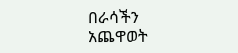በራሳችን አጨዋወት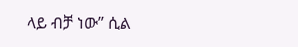ላይ ብቻ ነው” ሲል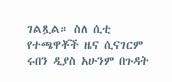ገልጿል። ስለ ሲቲ የተጫዋቾች ዜና ሲናገርም ሩበን ዲያስ አሁንም በጉዳት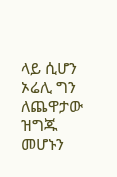ላይ ሲሆን ኦሬሊ ግን ለጨዋታው ዝግጁ መሆኑን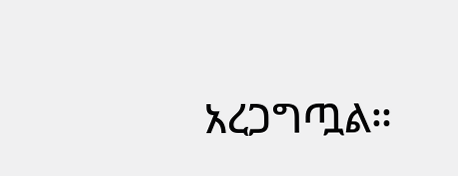አረጋግጧል።